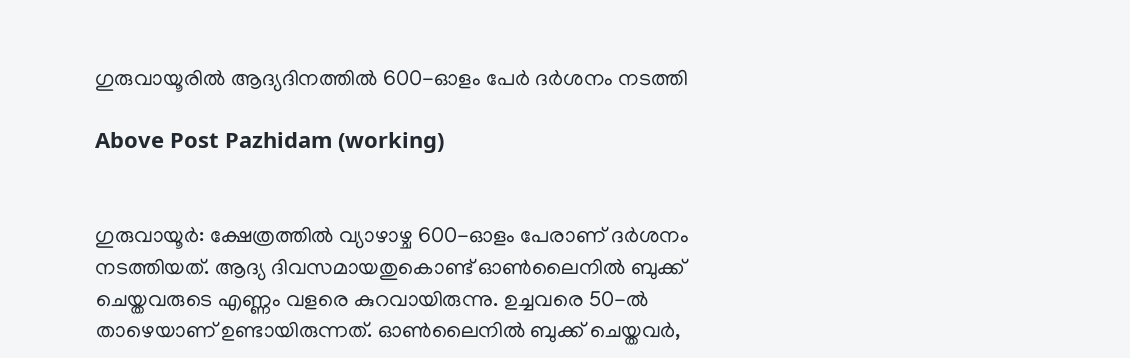ഗുരുവായൂരിൽ ആദ്യദിനത്തില്‍ 600-ഓളം പേര്‍ ദർശനം നടത്തി

Above Post Pazhidam (working)


ഗുരുവായൂര്‍: ക്ഷേത്രത്തില്‍ വ്യാഴാഴ്ച 600-ഓളം പേരാണ് ദർശനം നടത്തിയത്. ആദ്യ ദിവസമായതുകൊണ്ട് ഓണ്‍ലൈനില്‍ ബുക്ക് ചെയ്തവരുടെ എണ്ണം വളരെ കുറവായിരുന്നു. ഉച്ചവരെ 50-ല്‍ താഴെയാണ് ഉണ്ടായിരുന്നത്. ഓണ്‍ലൈനില്‍ ബുക്ക് ചെയ്തവര്‍,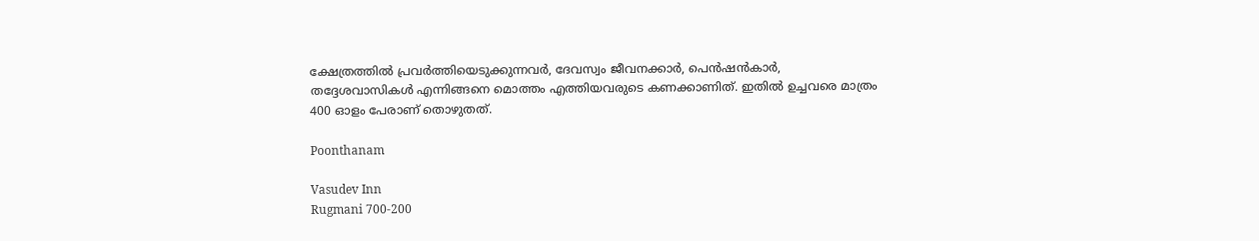ക്ഷേത്രത്തില്‍ പ്രവര്‍ത്തിയെടുക്കുന്നവര്‍, ദേവസ്വം ജീവനക്കാര്‍, പെന്‍ഷന്‍കാര്‍, തദ്ദേശവാസികള്‍ എന്നിങ്ങനെ മൊത്തം എത്തിയവരുടെ കണക്കാണിത്. ഇതില്‍ ഉച്ചവരെ മാത്രം 400 ഓളം പേരാണ് തൊഴുതത്.

Poonthanam

Vasudev Inn
Rugmani 700-200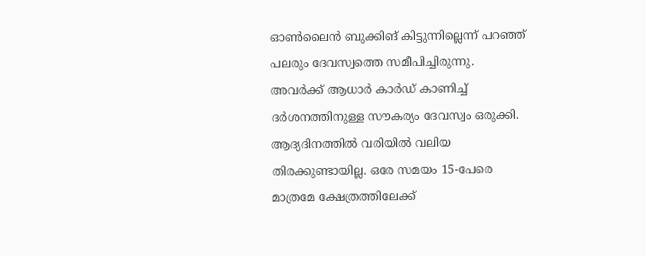ഓണ്‍ലൈന്‍ ബുക്കിങ് കിട്ടുന്നില്ലെന്ന് പറഞ്ഞ് പലരും ദേവസ്വത്തെ സമീപിച്ചിരുന്നു. അവര്‍ക്ക് ആധാര്‍ കാര്‍ഡ് കാണിച്ച് ദര്‍ശനത്തിനുള്ള സൗകര്യം ദേവസ്വം ഒരുക്കി. ആദ്യദിനത്തില്‍ വരിയില്‍ വലിയ തിരക്കുണ്ടായില്ല. ഒരേ സമയം 15-പേരെ മാത്രമേ ക്ഷേത്രത്തിലേക്ക്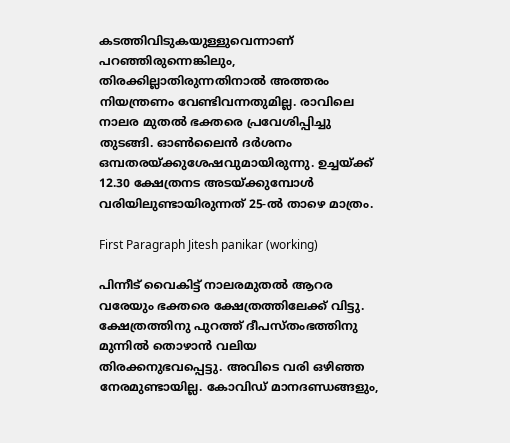കടത്തിവിടുകയുള്ളുവെന്നാണ് പറഞ്ഞിരുന്നെങ്കിലും, തിരക്കില്ലാതിരുന്നതിനാല്‍ അത്തരം നിയന്ത്രണം വേണ്ടിവന്നതുമില്ല. രാവിലെ നാലര മുതല്‍ ഭക്തരെ പ്രവേശിപ്പിച്ചു തുടങ്ങി. ഓണ്‍ലൈന്‍ ദര്‍ശനം ഒമ്പതരയ്ക്കുശേഷവുമായിരുന്നു. ഉച്ചയ്ക്ക് 12.30 ക്ഷേത്രനട അടയ്ക്കുമ്പോള്‍ വരിയിലുണ്ടായിരുന്നത് 25-ല്‍ താഴെ മാത്രം.

First Paragraph Jitesh panikar (working)

പിന്നീട് വൈകിട്ട് നാലരമുതല്‍ ആറര വരേയും ഭക്തരെ ക്ഷേത്രത്തിലേക്ക് വിട്ടു. ക്ഷേത്രത്തിനു പുറത്ത് ദീപസ്തംഭത്തിനു മുന്നില്‍ തൊഴാന്‍ വലിയ തിരക്കനുഭവപ്പെട്ടു. അവിടെ വരി ഒഴിഞ്ഞ നേരമുണ്ടായില്ല. കോവിഡ് മാനദണ്ഡങ്ങളും,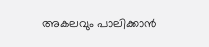അകലവും പാലിക്കാന്‍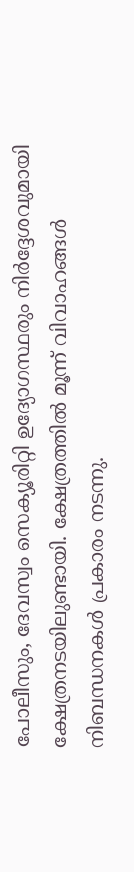പോലീസും, ദേവസ്വം സെക്യൂരിറ്റി ഉദ്യോഗസ്ഥരും നിര്‍ദ്ദേശവുമായി ക്ഷേത്രനടയിലുണ്ടായി. ക്ഷേത്രത്തില്‍ മൂന്ന് വിവാഹങ്ങള്‍ നിബന്ധനകള്‍ പ്രകാരം നടന്നു.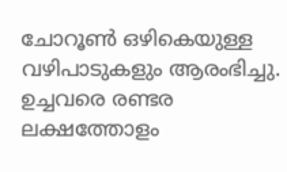ചോറൂണ്‍ ഒഴികെയുള്ള വഴിപാടുകളും ആരംഭിച്ചു. ഉച്ചവരെ രണ്ടര ലക്ഷത്തോളം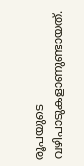രൂപയുടെ വഴിപാടുകളാണുണ്ടായത്.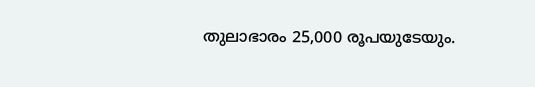തുലാഭാരം 25,000 രൂപയുടേയും.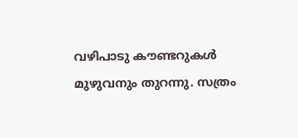വഴിപാടു കൗണ്ടറുകള്‍ മുഴുവനും തുറന്നു. സത്രം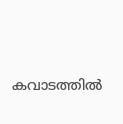കവാടത്തില്‍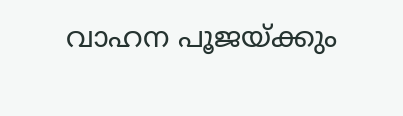വാഹന പൂജയ്ക്കും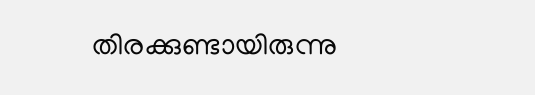തിരക്കുണ്ടായിരുന്നു